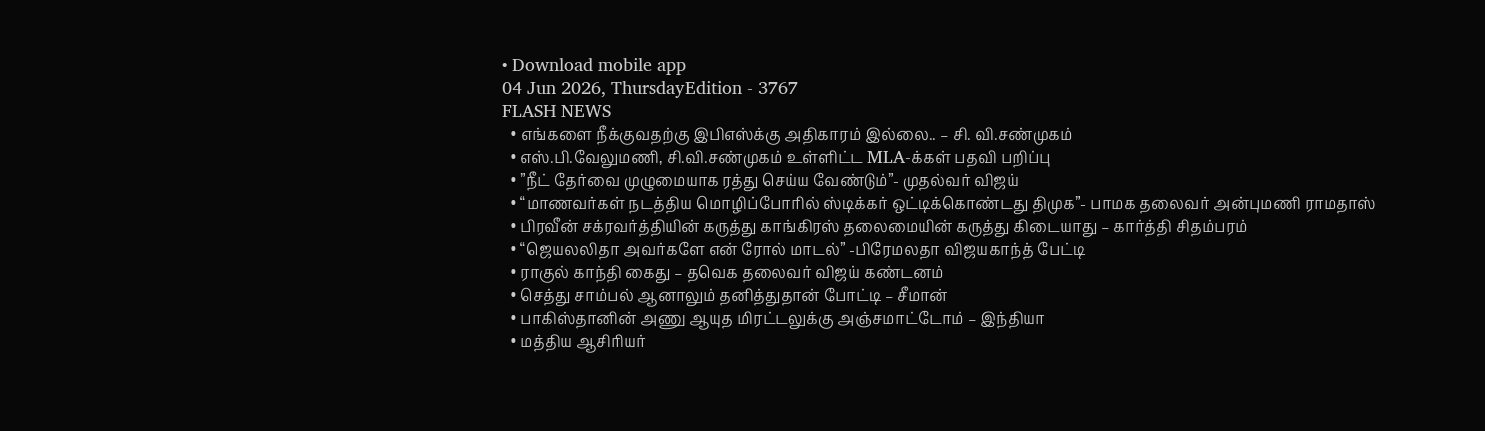• Download mobile app
04 Jun 2026, ThursdayEdition - 3767
FLASH NEWS
  • எங்களை நீக்குவதற்கு இபிஎஸ்க்கு அதிகாரம் இல்லை.. – சி. வி.சண்முகம்
  • எஸ்.பி.வேலுமணி, சி.வி.சண்முகம் உள்ளிட்ட MLA-க்கள் பதவி பறிப்பு
  • ”நீட் தேர்வை முழுமையாக ரத்து செய்ய வேண்டும்”- முதல்வர் விஜய்
  • “மாணவர்கள் நடத்திய மொழிப்போரில் ஸ்டிக்கர் ஒட்டிக்கொண்டது திமுக”- பாமக தலைவர் அன்புமணி ராமதாஸ்
  • பிரவீன் சக்ரவர்த்தியின் கருத்து காங்கிரஸ் தலைமையின் கருத்து கிடையாது – கார்த்தி சிதம்பரம்
  • “ஜெயலலிதா அவர்களே என் ரோல் மாடல்” -பிரேமலதா விஜயகாந்த் பேட்டி
  • ராகுல் காந்தி கைது – தவெக தலைவர் விஜய் கண்டனம்
  • செத்து சாம்பல் ஆனாலும் தனித்துதான் போட்டி – சீமான்
  • பாகிஸ்தானின் அணு ஆயுத மிரட்டலுக்கு அஞ்சமாட்டோம் – இந்தியா
  • மத்திய ஆசிரியர்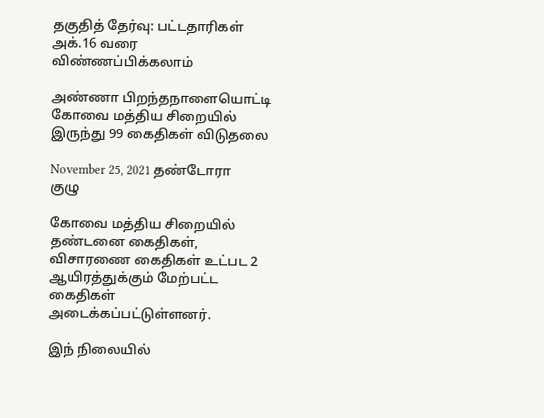தகுதித் தேர்வு: பட்டதாரிகள் அக்.16 வரை விண்ணப்பிக்கலாம்

அண்ணா பிறந்தநாளையொட்டி கோவை மத்திய சிறையில் இருந்து 99 கைதிகள் விடுதலை

November 25, 2021 தண்டோரா குழு

கோவை மத்திய சிறையில் தண்டனை கைதிகள், விசாரணை கைதிகள் உட்பட 2 ஆயிரத்துக்கும் மேற்பட்ட கைதிகள் அடைக்கப்பட்டுள்ளனர்.

இந் நிலையில்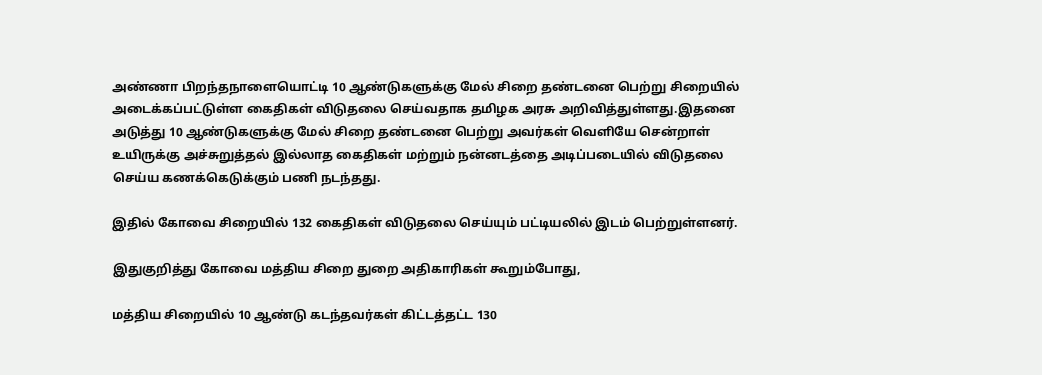அண்ணா பிறந்தநாளையொட்டி 10 ஆண்டுகளுக்கு மேல் சிறை தண்டனை பெற்று சிறையில் அடைக்கப்பட்டுள்ள கைதிகள் விடுதலை செய்வதாக தமிழக அரசு அறிவித்துள்ளது.இதனை அடுத்து 10 ஆண்டுகளுக்கு மேல் சிறை தண்டனை பெற்று அவர்கள் வெளியே சென்றாள் உயிருக்கு அச்சுறுத்தல் இல்லாத கைதிகள் மற்றும் நன்னடத்தை அடிப்படையில் விடுதலை செய்ய கணக்கெடுக்கும் பணி நடந்தது.

இதில் கோவை சிறையில் 132 கைதிகள் விடுதலை செய்யும் பட்டியலில் இடம் பெற்றுள்ளனர்.

இதுகுறித்து கோவை மத்திய சிறை துறை அதிகாரிகள் கூறும்போது,

மத்திய சிறையில் 10 ஆண்டு கடந்தவர்கள் கிட்டத்தட்ட 130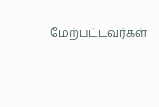மேற்பட்டவர்கள்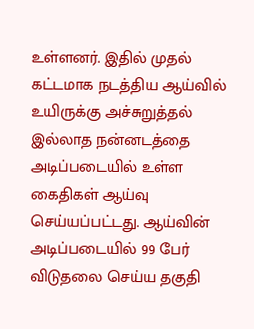உள்ளனர். இதில் முதல் கட்டமாக நடத்திய ஆய்வில் உயிருக்கு அச்சுறுத்தல் இல்லாத நன்னடத்தை அடிப்படையில் உள்ள கைதிகள் ஆய்வு செய்யப்பட்டது. ஆய்வின் அடிப்படையில் 99 பேர் விடுதலை செய்ய தகுதி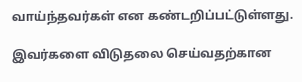வாய்ந்தவர்கள் என கண்டறிப்பட்டுள்ளது.

இவர்களை விடுதலை செய்வதற்கான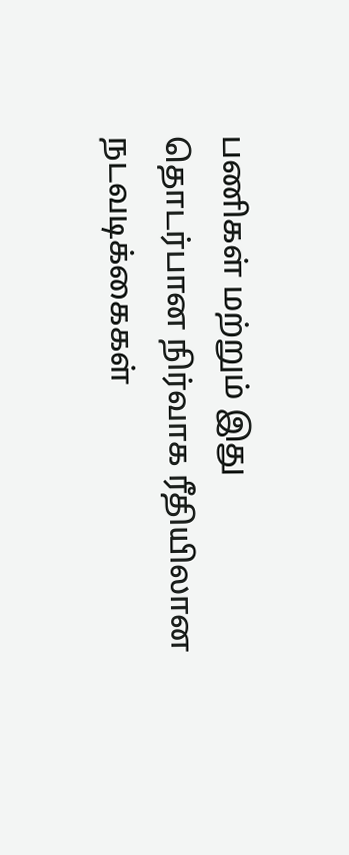பணிகள் மற்றும் இது தொடர்பான நிர்வாக ரீதியிலான நடவடிக்கைகள்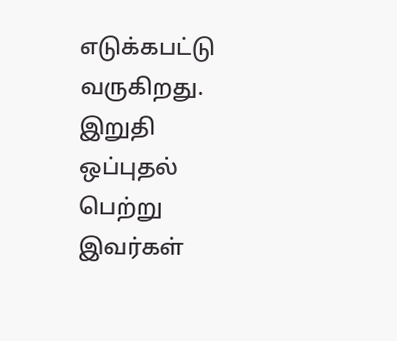எடுக்கபட்டு வருகிறது. இறுதி ஒப்புதல் பெற்று இவர்கள்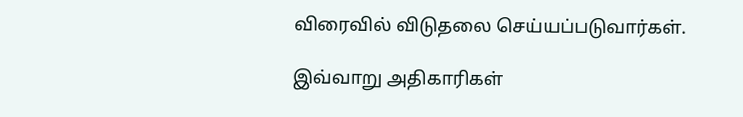விரைவில் விடுதலை செய்யப்படுவார்கள்.

இவ்வாறு அதிகாரிகள்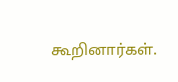கூறினார்கள்.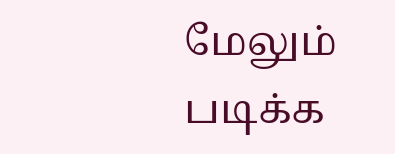மேலும் படிக்க